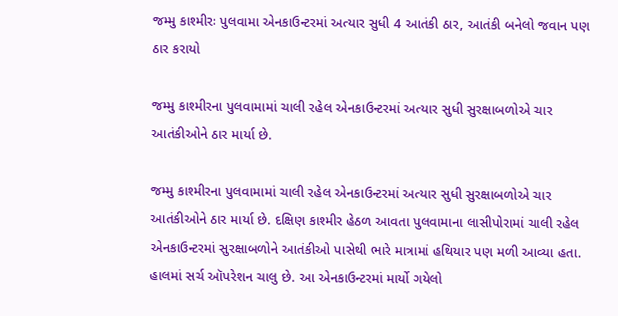જમ્મુ કાશ્મીરઃ પુલવામા એનકાઉન્ટરમાં અત્યાર સુધી 4 આતંકી ઠાર, આતંકી બનેલો જવાન પણ ઠાર કરાયો

જમ્મુ કાશ્મીરના પુલવામામાં ચાલી રહેલ એનકાઉન્ટરમાં અત્યાર સુધી સુરક્ષાબળોએ ચાર આતંકીઓને ઠાર માર્યા છે.

જમ્મુ કાશ્મીરના પુલવામામાં ચાલી રહેલ એનકાઉન્ટરમાં અત્યાર સુધી સુરક્ષાબળોએ ચાર આતંકીઓને ઠાર માર્યા છે. દક્ષિણ કાશ્મીર હેઠળ આવતા પુલવામાના લાસીપોરામાં ચાલી રહેલ એનકાઉન્ટરમાં સુરક્ષાબળોને આતંકીઓ પાસેથી ભારે માત્રામાં હથિયાર પણ મળી આવ્યા હતા. હાલમાં સર્ચ ઑપરેશન ચાલુ છે. આ એનકાઉન્ટરમાં માર્યો ગયેલો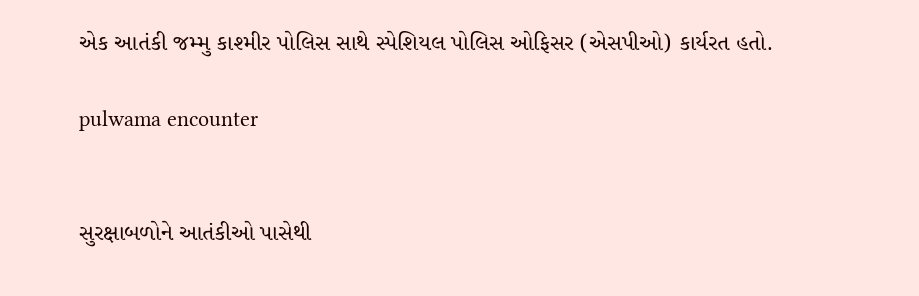એક આતંકી જમ્મુ કાશ્મીર પોલિસ સાથે સ્પેશિયલ પોલિસ ઓફિસર (એસપીઓ) કાર્યરત હતો.

pulwama encounter


સુરક્ષાબળોને આતંકીઓ પાસેથી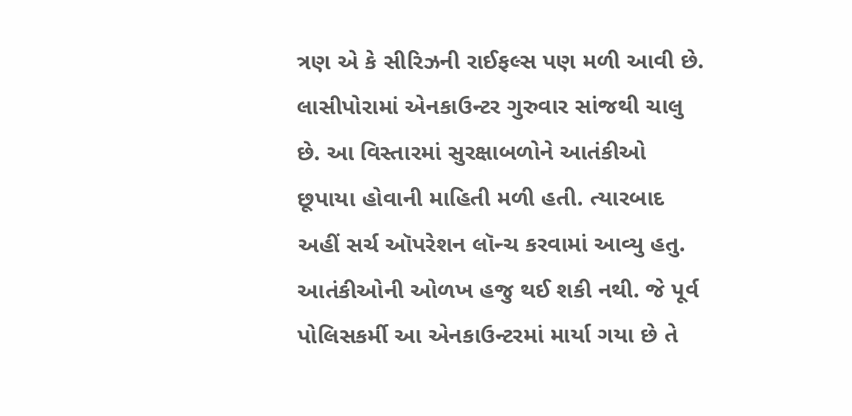ત્રણ એ કે સીરિઝની રાઈફલ્સ પણ મળી આવી છે. લાસીપોરામાં એનકાઉન્ટર ગુરુવાર સાંજથી ચાલુ છે. આ વિસ્તારમાં સુરક્ષાબળોને આતંકીઓ છૂપાયા હોવાની માહિતી મળી હતી. ત્યારબાદ અહીં સર્ચ ઑપરેશન લૉન્ચ કરવામાં આવ્યુ હતુ. આતંકીઓની ઓળખ હજુ થઈ શકી નથી. જે પૂર્વ પોલિસકર્મી આ એનકાઉન્ટરમાં માર્યા ગયા છે તે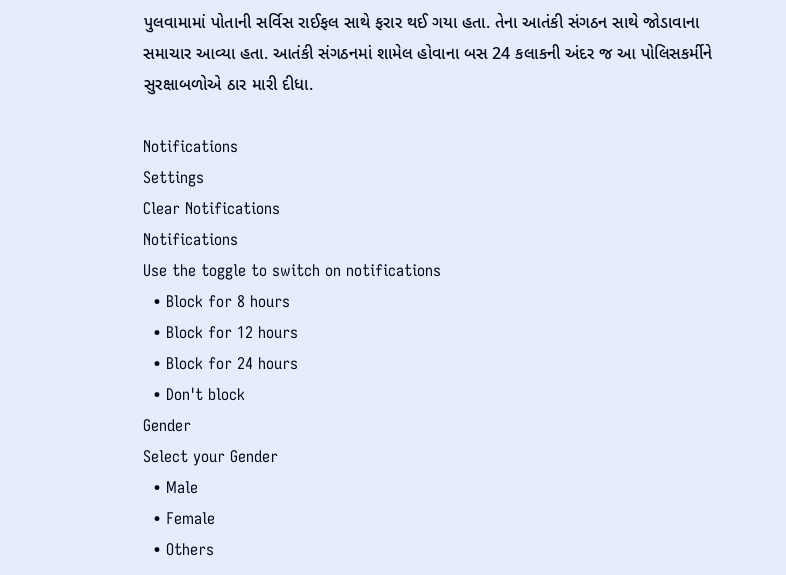પુલવામામાં પોતાની સર્વિસ રાઈફલ સાથે ફરાર થઈ ગયા હતા. તેના આતંકી સંગઠન સાથે જોડાવાના સમાચાર આવ્યા હતા. આતંકી સંગઠનમાં શામેલ હોવાના બસ 24 કલાકની અંદર જ આ પોલિસકર્મીને સુરક્ષાબળોએ ઠાર મારી દીધા.

Notifications
Settings
Clear Notifications
Notifications
Use the toggle to switch on notifications
  • Block for 8 hours
  • Block for 12 hours
  • Block for 24 hours
  • Don't block
Gender
Select your Gender
  • Male
  • Female
  • Others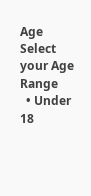Age
Select your Age Range
  • Under 18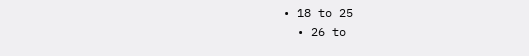• 18 to 25
  • 26 to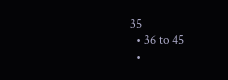35
  • 36 to 45
  •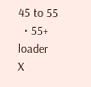45 to 55
  • 55+
loader
X